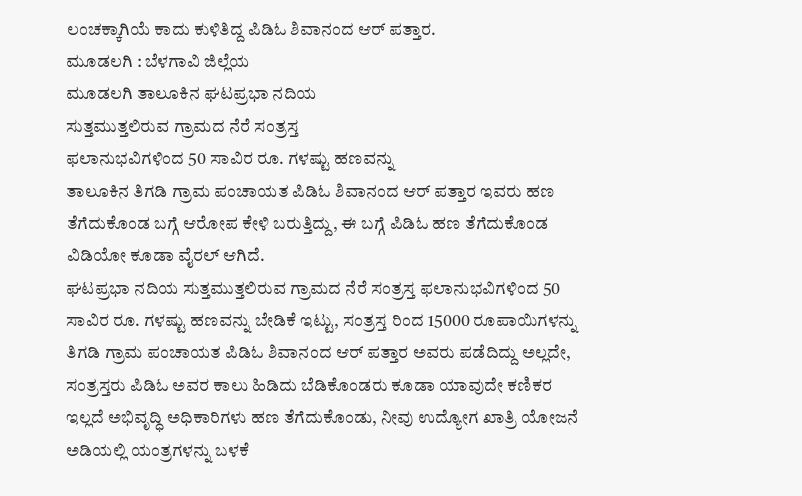ಲಂಚಕ್ಕಾಗಿಯೆ ಕಾದು ಕುಳಿತಿದ್ದ ಪಿಡಿಓ ಶಿವಾನಂದ ಆರ್ ಪತ್ತಾರ.
ಮೂಡಲಗಿ : ಬೆಳಗಾವಿ ಜಿಲ್ಲೆಯ
ಮೂಡಲಗಿ ತಾಲೂಕಿನ ಘಟಪ್ರಭಾ ನದಿಯ
ಸುತ್ತಮುತ್ತಲಿರುವ ಗ್ರಾಮದ ನೆರೆ ಸಂತ್ರಸ್ತ
ಫಲಾನುಭವಿಗಳಿಂದ 50 ಸಾವಿರ ರೂ. ಗಳಷ್ಟು ಹಣವನ್ನು
ತಾಲೂಕಿನ ತಿಗಡಿ ಗ್ರಾಮ ಪಂಚಾಯತ ಪಿಡಿಓ ಶಿವಾನಂದ ಆರ್ ಪತ್ತಾರ ಇವರು ಹಣ ತೆಗೆದುಕೊಂಡ ಬಗ್ಗೆ ಆರೋಪ ಕೇಳಿ ಬರುತ್ತಿದ್ದು, ಈ ಬಗ್ಗೆ ಪಿಡಿಓ ಹಣ ತೆಗೆದುಕೊಂಡ ವಿಡಿಯೋ ಕೂಡಾ ವೈರಲ್ ಆಗಿದೆ.
ಘಟಪ್ರಭಾ ನದಿಯ ಸುತ್ತಮುತ್ತಲಿರುವ ಗ್ರಾಮದ ನೆರೆ ಸಂತ್ರಸ್ತ ಫಲಾನುಭವಿಗಳಿಂದ 50 ಸಾವಿರ ರೂ. ಗಳಷ್ಟು ಹಣವನ್ನು ಬೇಡಿಕೆ ಇಟ್ಟು, ಸಂತ್ರಸ್ತ ರಿಂದ 15000 ರೂಪಾಯಿಗಳನ್ನು ತಿಗಡಿ ಗ್ರಾಮ ಪಂಚಾಯತ ಪಿಡಿಓ ಶಿವಾನಂದ ಆರ್ ಪತ್ತಾರ ಅವರು ಪಡೆದಿದ್ದು ಅಲ್ಲದೇ, ಸಂತ್ರಸ್ತರು ಪಿಡಿಓ ಅವರ ಕಾಲು ಹಿಡಿದು ಬೆಡಿಕೊಂಡರು ಕೂಡಾ ಯಾವುದೇ ಕಣಿಕರ ಇಲ್ಲದೆ ಅಭಿವೃದ್ಧಿ ಅಧಿಕಾರಿಗಳು ಹಣ ತೆಗೆದುಕೊಂಡು, ನೀವು ಉದ್ಯೋಗ ಖಾತ್ರಿ ಯೋಜನೆ ಅಡಿಯಲ್ಲಿ ಯಂತ್ರಗಳನ್ನು ಬಳಕೆ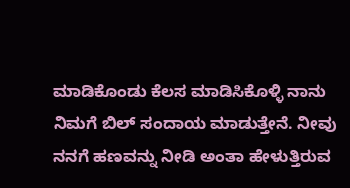ಮಾಡಿಕೊಂಡು ಕೆಲಸ ಮಾಡಿಸಿಕೊಳ್ಳಿ ನಾನು ನಿಮಗೆ ಬಿಲ್ ಸಂದಾಯ ಮಾಡುತ್ತೇನೆ. ನೀವು ನನಗೆ ಹಣವನ್ನು ನೀಡಿ ಅಂತಾ ಹೇಳುತ್ತಿರುವ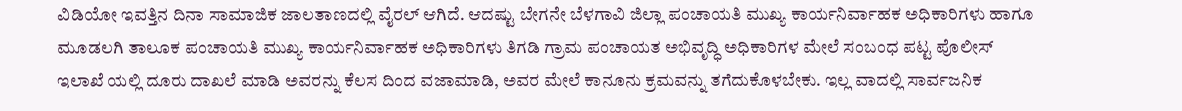ವಿಡಿಯೋ ಇವತ್ತಿನ ದಿನಾ ಸಾಮಾಜಿಕ ಜಾಲತಾಣದಲ್ಲಿ ವೈರಲ್ ಆಗಿದೆ. ಆದಷ್ಟು ಬೇಗನೇ ಬೆಳಗಾವಿ ಜಿಲ್ಲಾ ಪಂಚಾಯತಿ ಮುಖ್ಯ ಕಾರ್ಯನಿರ್ವಾಹಕ ಅಧಿಕಾರಿಗಳು ಹಾಗೂ ಮೂಡಲಗಿ ತಾಲೂಕ ಪಂಚಾಯತಿ ಮುಖ್ಯ ಕಾರ್ಯನಿರ್ವಾಹಕ ಅಧಿಕಾರಿಗಳು ತಿಗಡಿ ಗ್ರಾಮ ಪಂಚಾಯತ ಅಭಿವೃದ್ಧಿ ಅಧಿಕಾರಿಗಳ ಮೇಲೆ ಸಂಬಂಧ ಪಟ್ಟ ಪೊಲೀಸ್ ಇಲಾಖೆ ಯಲ್ಲಿ ದೂರು ದಾಖಲೆ ಮಾಡಿ ಅವರನ್ನು ಕೆಲಸ ದಿಂದ ವಜಾಮಾಡಿ, ಅವರ ಮೇಲೆ ಕಾನೂನು ಕ್ರಮವನ್ನು ತಗೆದುಕೊಳಬೇಕು. ಇಲ್ಲ ವಾದಲ್ಲಿ ಸಾರ್ವಜನಿಕ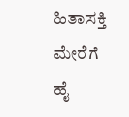ಹಿತಾಸಕ್ತಿ ಮೇರೆಗೆ ಹೈ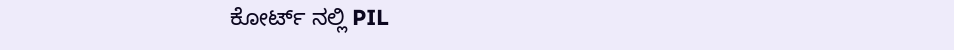ಕೋರ್ಟ್ ನಲ್ಲಿ PIL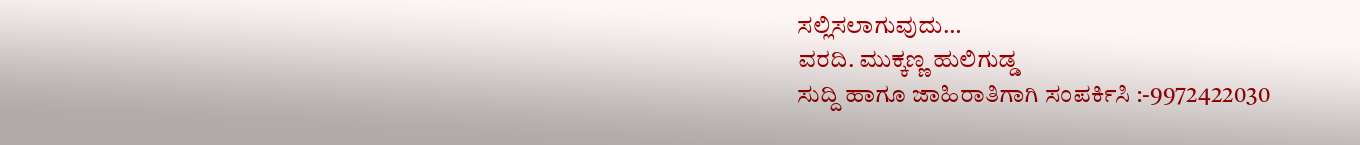ಸಲ್ಲಿಸಲಾಗುವುದು…
ವರದಿ. ಮುಕ್ಕಣ್ಣ ಹುಲಿಗುಡ್ಡ
ಸುದ್ದಿ ಹಾಗೂ ಜಾಹಿರಾತಿಗಾಗಿ ಸಂಪರ್ಕಿಸಿ :-9972422030